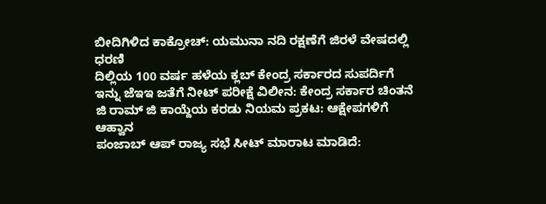ಬೀದಿಗಿಳಿದ ಕಾಕ್ರೋಚ್: ಯಮುನಾ ನದಿ ರಕ್ಷಣೆಗೆ ಜಿರಳೆ ವೇಷದಲ್ಲಿ ಧರಣಿ
ದಿಲ್ಲಿಯ 100 ವರ್ಷ ಹಳೆಯ ಕ್ಲಬ್ ಕೇಂದ್ರ ಸರ್ಕಾರದ ಸುಪರ್ದಿಗೆ
ಇನ್ನು ಜೆಇಇ ಜತೆಗೆ ನೀಟ್ ಪರೀಕ್ಷೆ ವಿಲೀನ: ಕೇಂದ್ರ ಸರ್ಕಾರ ಚಿಂತನೆ
ಜಿ ರಾಮ್ ಜಿ ಕಾಯ್ದೆಯ ಕರಡು ನಿಯಮ ಪ್ರಕಟ: ಆಕ್ಷೇಪಗಳಿಗೆ ಆಹ್ವಾನ
ಪಂಜಾಬ್ ಆಪ್ ರಾಜ್ಯ ಸಭೆ ಸೀಟ್ ಮಾರಾಟ ಮಾಡಿದೆ: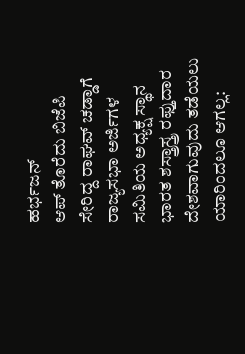ಹರ್ಭಜನ್
ಆಪ್ ತೊರೆದು ಬಿಜೆಪಿ ಸೇರಿದ್ದ ರಾಘವ್ ಚಡ್ಡಾಗೆ ರಾಜ್ಯಸಭಾ ಅರ್ಜಿಗಳ ಸಮಿತಿಯ ಅಧ್ಯಕ್ಷ ಸ್ಥಾನ
ಭಾರತ ಶಸ್ತ್ರಾಸ್ತ್ರ ರಫ್ತುದಾರ ದೇಶವಾಗುವುದು ತಡೆಯಲು ಯಾರಿಂದಲೂ ಆಗಲ್ಲ: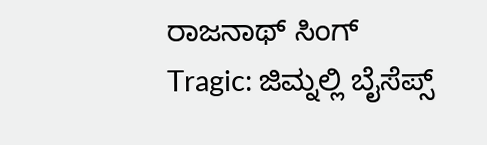ರಾಜನಾಥ್ ಸಿಂಗ್
Tragic: ಜಿಮ್ನಲ್ಲಿ ಬೈಸೆಪ್ಸ್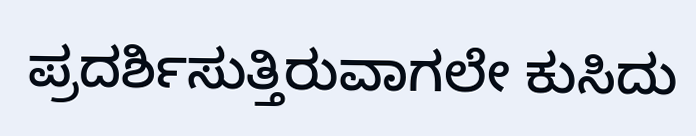ಪ್ರದರ್ಶಿಸುತ್ತಿರುವಾಗಲೇ ಕುಸಿದು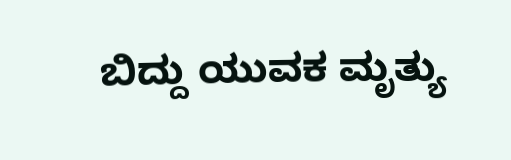ಬಿದ್ದು ಯುವಕ ಮೃತ್ಯು